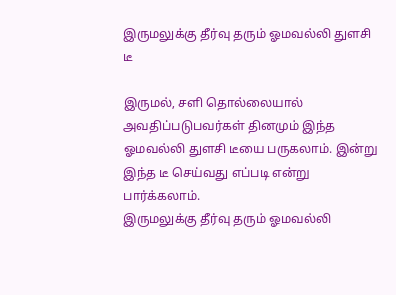இருமலுக்கு தீர்வு தரும் ஓமவல்லி துளசி டீ

இருமல், சளி தொல்லையால் அவதிப்படுபவர்கள் தினமும் இந்த ஓமவல்லி துளசி டீயை பருகலாம். இன்று இந்த டீ செய்வது எப்படி என்று பார்க்கலாம்.
இருமலுக்கு தீர்வு தரும் ஓமவல்லி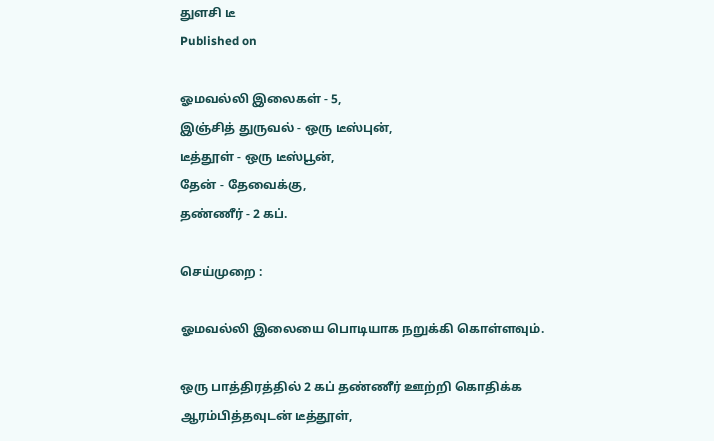துளசி டீ
Published on

ஓமவல்லி இலைகள் - 5,
இஞ்சித் துருவல் - ஒரு டீஸ்புன்,
டீத்தூள் - ஒரு டீஸ்பூன்,
தேன் - தேவைக்கு,
தண்ணீர் - 2 கப்.

செய்முறை :

ஓமவல்லி இலையை பொடியாக நறுக்கி கொள்ளவும்.

ஒரு பாத்திரத்தில் 2 கப் தண்ணீர் ஊற்றி கொதிக்க ஆரம்பித்தவுடன் டீத்தூள்,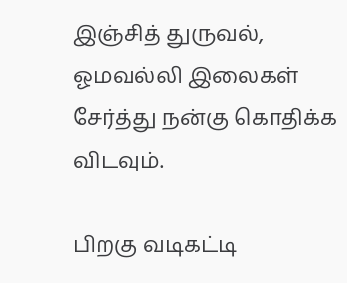இஞ்சித் துருவல், ஓமவல்லி இலைகள் சேர்த்து நன்கு கொதிக்க விடவும்.

பிறகு வடிகட்டி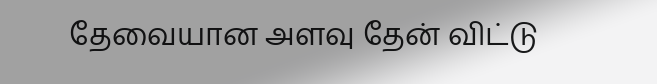தேவையான அளவு தேன் விட்டு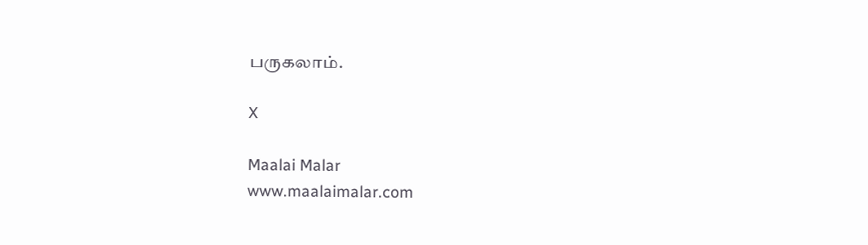பருகலாம்.

X

Maalai Malar
www.maalaimalar.com